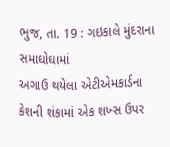ભુજ, તા. 19 : ગઇકાલે મુંદરાના સમાઘોઘામાં
અગાઉ થયેલા એટીએમકાર્ડના કેશની શંકામાં એક શખ્સ ઉપર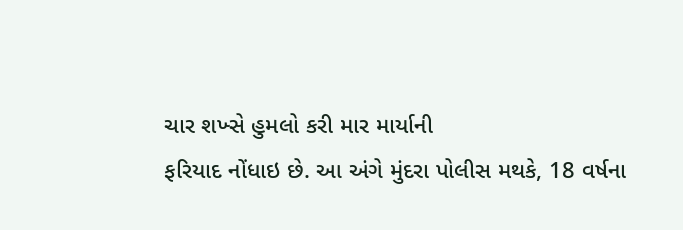ચાર શખ્સે હુમલો કરી માર માર્યાની
ફરિયાદ નોંધાઇ છે. આ અંગે મુંદરા પોલીસ મથકે, 18 વર્ષના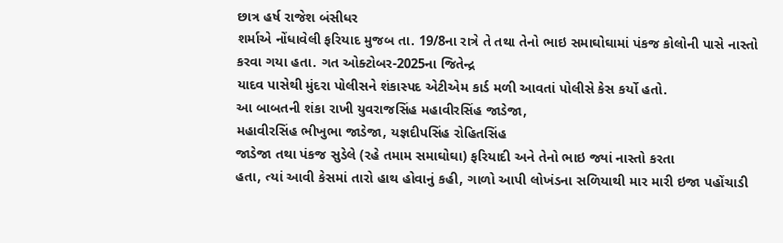છાત્ર હર્ષ રાજેશ બંસીધર
શર્માએ નોંધાવેલી ફરિયાદ મુજબ તા. 19/8ના રાત્રે તે તથા તેનો ભાઇ સમાઘોઘામાં પંકજ કોલોની પાસે નાસ્તો
કરવા ગયા હતા. ગત ઓક્ટોબર-2025ના જિતેન્દ્ર
યાદવ પાસેથી મુંદરા પોલીસને શંકાસ્પદ એટીએમ કાર્ડ મળી આવતાં પોલીસે કેસ કર્યો હતો.
આ બાબતની શંકા રાખી યુવરાજસિંહ મહાવીરસિંહ જાડેજા,
મહાવીરસિંહ ભીખુભા જાડેજા, યજ્ઞદીપસિંહ રોહિતસિંહ
જાડેજા તથા પંકજ સુડેલે (રહે તમામ સમાઘોઘા) ફરિયાદી અને તેનો ભાઇ જ્યાં નાસ્તો કરતા
હતા, ત્યાં આવી કેસમાં તારો હાથ હોવાનું કહી, ગાળો આપી લોખંડના સળિયાથી માર મારી ઇજા પહોંચાડી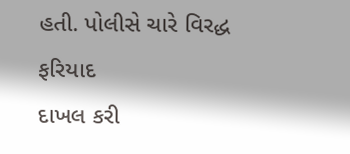હતી. પોલીસે ચારે વિરદ્ધ ફરિયાદ
દાખલ કરી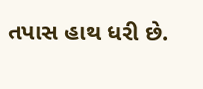તપાસ હાથ ધરી છે.